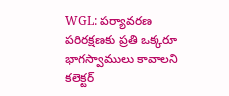WGL: పర్యావరణ పరిరక్షణకు ప్రతి ఒక్కరూ భాగస్వాములు కావాలని కలెక్టర్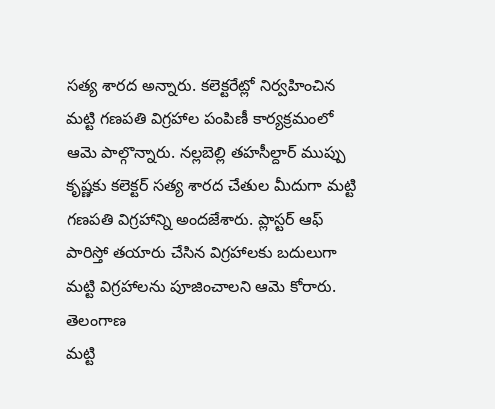సత్య శారద అన్నారు. కలెక్టరేట్లో నిర్వహించిన మట్టి గణపతి విగ్రహాల పంపిణీ కార్యక్రమంలో ఆమె పాల్గొన్నారు. నల్లబెల్లి తహసీల్దార్ ముప్పు కృష్ణకు కలెక్టర్ సత్య శారద చేతుల మీదుగా మట్టి గణపతి విగ్రహాన్ని అందజేశారు. ప్లాస్టర్ ఆఫ్ పారిస్తో తయారు చేసిన విగ్రహాలకు బదులుగా మట్టి విగ్రహాలను పూజించాలని ఆమె కోరారు.
తెలంగాణ
మట్టి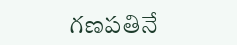గణపతినే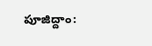పూజిద్దాం: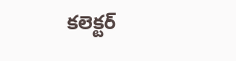కలెక్టర్